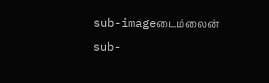sub-imageடைம்லைன்
sub-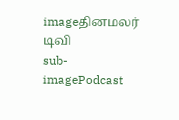imageதினமலர் டிவி
sub-imagePodcast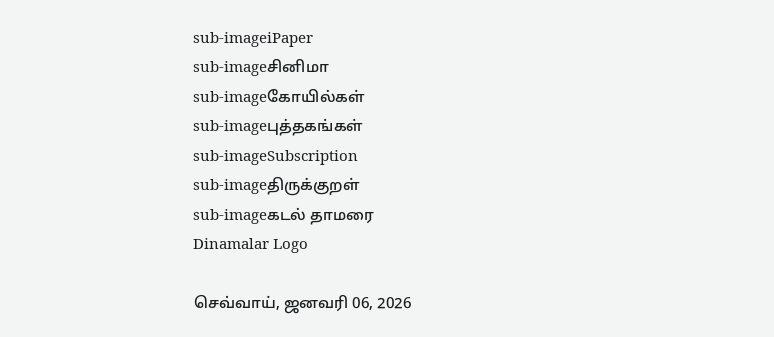sub-imageiPaper
sub-imageசினிமா
sub-imageகோயில்கள்
sub-imageபுத்தகங்கள்
sub-imageSubscription
sub-imageதிருக்குறள்
sub-imageகடல் தாமரை
Dinamalar Logo

செவ்வாய், ஜனவரி 06, 2026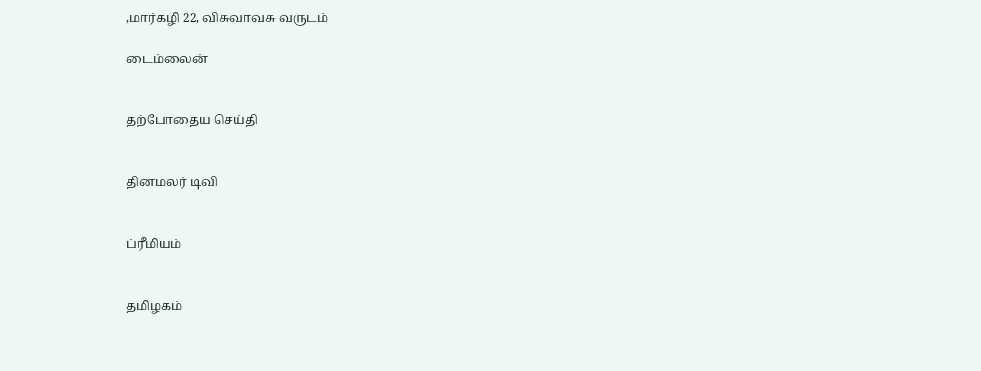,மார்கழி 22, விசுவாவசு வருடம்

டைம்லைன்


தற்போதைய செய்தி


தினமலர் டிவி


ப்ரீமியம்


தமிழகம்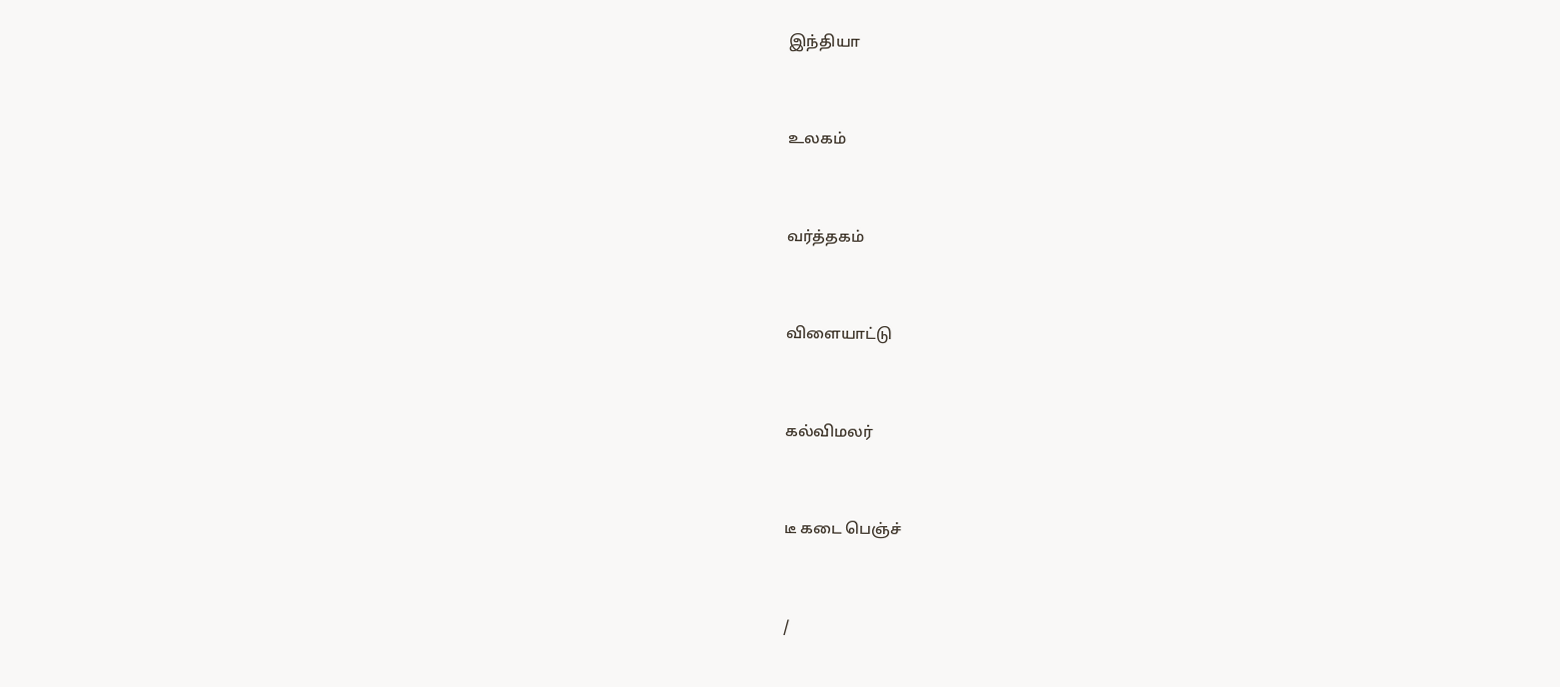இந்தியா


உலகம்


வர்த்தகம்


விளையாட்டு


கல்விமலர்


டீ கடை பெஞ்ச்


/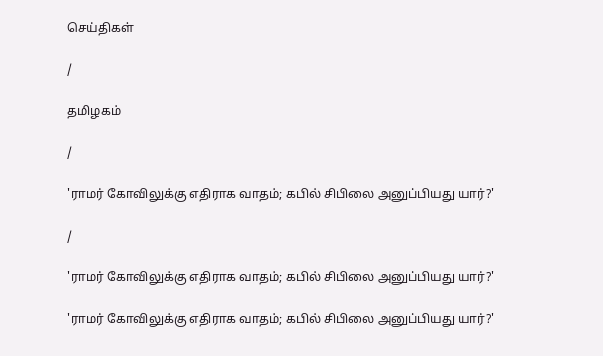செய்திகள்

/

தமிழகம்

/

'ராமர் கோவிலுக்கு எதிராக வாதம்; கபில் சிபிலை அனுப்பியது யார்?'

/

'ராமர் கோவிலுக்கு எதிராக வாதம்; கபில் சிபிலை அனுப்பியது யார்?'

'ராமர் கோவிலுக்கு எதிராக வாதம்; கபில் சிபிலை அனுப்பியது யார்?'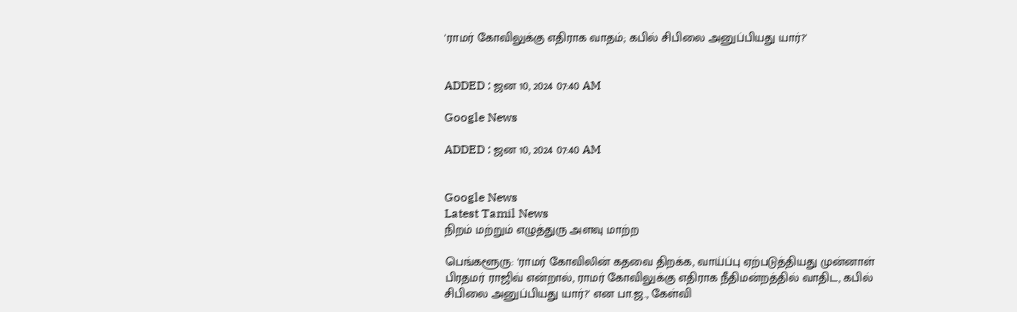'ராமர் கோவிலுக்கு எதிராக வாதம்; கபில் சிபிலை அனுப்பியது யார்?'


ADDED : ஜன 10, 2024 07:40 AM

Google News

ADDED : ஜன 10, 2024 07:40 AM


Google News
Latest Tamil News
நிறம் மற்றும் எழுத்துரு அளவு மாற்ற

பெங்களூரு: 'ராமர் கோவிலின் கதவை திறக்க, வாய்ப்பு ஏற்படுத்தியது முன்னாள் பிரதமர் ராஜிவ் என்றால், ராமர் கோவிலுக்கு எதிராக நீதிமன்றத்தில் வாதிட, கபில் சிபிலை அனுப்பியது யார்?' என பா.ஜ., கேள்வி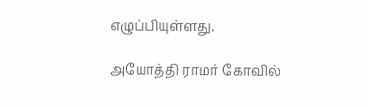எழுப்பியுள்ளது.

அயோத்தி ராமர் கோவில்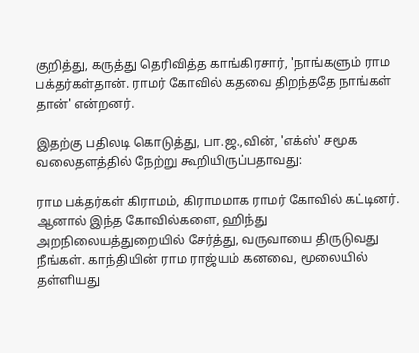குறித்து, கருத்து தெரிவித்த காங்கிரசார், 'நாங்களும் ராம பக்தர்கள்தான். ராமர் கோவில் கதவை திறந்ததே நாங்கள் தான்' என்றனர்.

இதற்கு பதிலடி கொடுத்து, பா.ஜ.,வின், 'எக்ஸ்' சமூக வலைதளத்தில் நேற்று கூறியிருப்பதாவது:

ராம பக்தர்கள் கிராமம், கிராமமாக ராமர் கோவில் கட்டினர். ஆனால் இந்த கோவில்களை, ஹிந்து அறநிலையத்துறையில் சேர்த்து, வருவாயை திருடுவது நீங்கள். காந்தியின் ராம ராஜ்யம் கனவை, மூலையில் தள்ளியது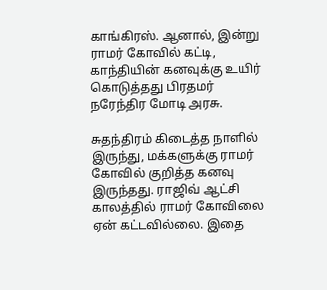காங்கிரஸ். ஆனால், இன்று ராமர் கோவில் கட்டி, காந்தியின் கனவுக்கு உயிர் கொடுத்தது பிரதமர் நரேந்திர மோடி அரசு.

சுதந்திரம் கிடைத்த நாளில் இருந்து, மக்களுக்கு ராமர் கோவில் குறித்த கனவு இருந்தது. ராஜிவ் ஆட்சி காலத்தில் ராமர் கோவிலை ஏன் கட்டவில்லை. இதை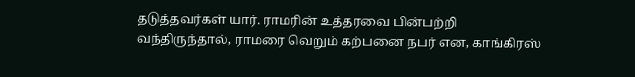தடுத்தவர்கள் யார். ராமரின் உத்தரவை பின்பற்றி வந்திருந்தால், ராமரை வெறும் கற்பனை நபர் என, காங்கிரஸ்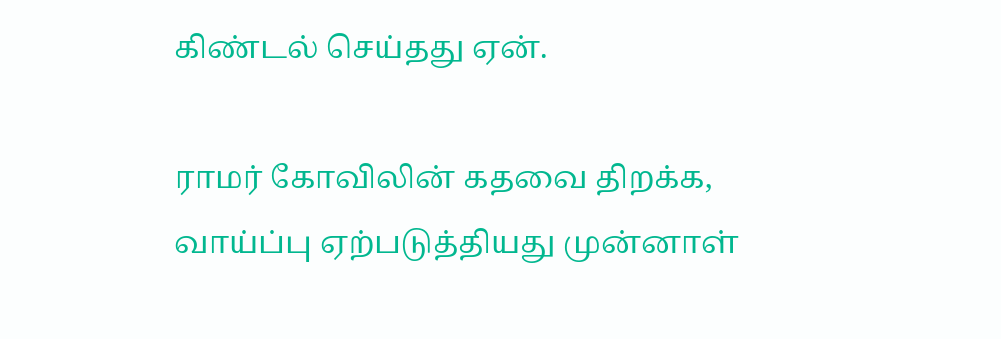கிண்டல் செய்தது ஏன்.

ராமர் கோவிலின் கதவை திறக்க, வாய்ப்பு ஏற்படுத்தியது முன்னாள்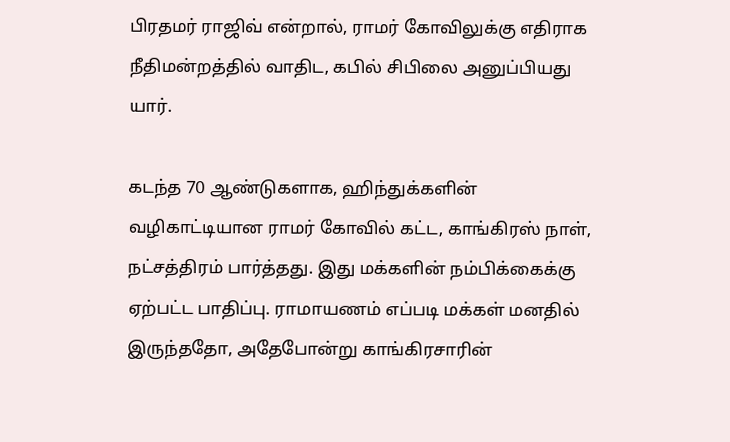பிரதமர் ராஜிவ் என்றால், ராமர் கோவிலுக்கு எதிராக நீதிமன்றத்தில் வாதிட, கபில் சிபிலை அனுப்பியது யார்.

கடந்த 70 ஆண்டுகளாக, ஹிந்துக்களின் வழிகாட்டியான ராமர் கோவில் கட்ட, காங்கிரஸ் நாள், நட்சத்திரம் பார்த்தது. இது மக்களின் நம்பிக்கைக்கு ஏற்பட்ட பாதிப்பு. ராமாயணம் எப்படி மக்கள் மனதில் இருந்ததோ, அதேபோன்று காங்கிரசாரின்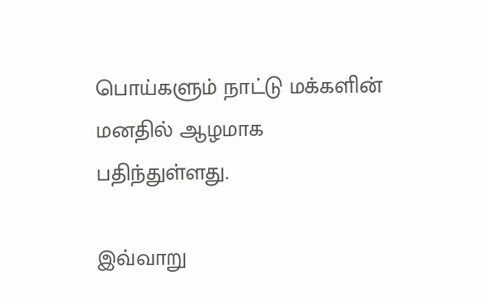பொய்களும் நாட்டு மக்களின் மனதில் ஆழமாக பதிந்துள்ளது.

இவ்வாறு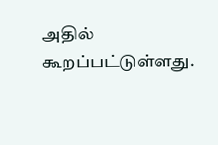அதில் கூறப்பட்டுள்ளது.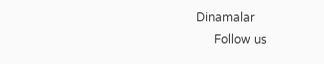Dinamalar
      Follow us